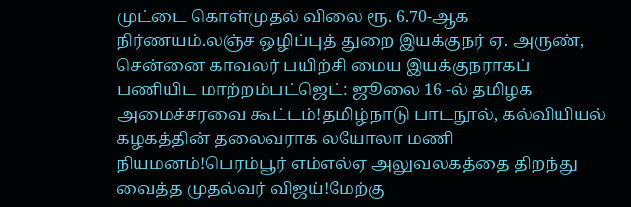முட்டை கொள்முதல் விலை ரூ. 6.70-ஆக நிர்ணயம்.லஞ்ச ஒழிப்புத் துறை இயக்குநர் ஏ. அருண், சென்னை காவலர் பயிற்சி மைய இயக்குநராகப் பணியிட மாற்றம்பட்ஜெட்: ஜூலை 16 -ல் தமிழக அமைச்சரவை கூட்டம்!தமிழ்நாடு பாடநூல், கல்வியியல் கழகத்தின் தலைவராக லயோலா மணி நியமனம்!பெரம்பூர் எம்எல்ஏ அலுவலகத்தை திறந்து வைத்த முதல்வர் விஜய்!மேற்கு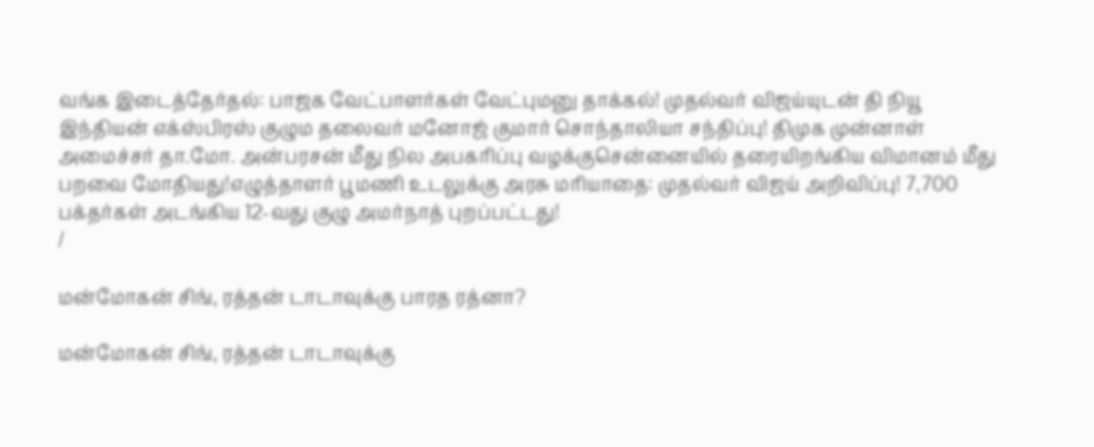வங்க இடைத்தேர்தல்: பாஜக வேட்பாளர்கள் வேட்புமனு தாக்கல்! முதல்வர் விஜய்யுடன் தி நியூ இந்தியன் எக்ஸ்பிரஸ் குழும தலைவர் மனோஜ் குமார் சொந்தாலியா சந்திப்பு! திமுக முன்னாள் அமைச்சர் தா.மோ. அன்பரசன் மீது நில அபகரிப்பு வழக்குசென்னையில் தரையிறங்கிய விமானம் மீது பறவை மோதியது!எழுத்தாளர் பூமணி உடலுக்கு அரசு மரியாதை: முதல்வர் விஜய் அறிவிப்பு! 7,700 பக்தர்கள் அடங்கிய 12-வது குழு அமர்நாத் புறப்பட்டது!
/

மன்மோகன் சிங், ரத்தன் டாடாவுக்கு பாரத ரத்னா?

மன்மோகன் சிங், ரத்தன் டாடாவுக்கு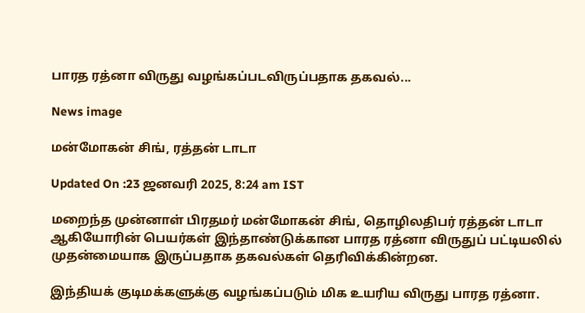பாரத ரத்னா விருது வழங்கப்படவிருப்பதாக தகவல்...

News image

மன்மோகன் சிங், ரத்தன் டாடா

Updated On :23 ஜனவரி 2025, 8:24 am IST

மறைந்த முன்னாள் பிரதமர் மன்மோகன் சிங், தொழிலதிபர் ரத்தன் டாடா ஆகியோரின் பெயர்கள் இந்தாண்டுக்கான பாரத ரத்னா விருதுப் பட்டியலில் முதன்மையாக இருப்பதாக தகவல்கள் தெரிவிக்கின்றன.

இந்தியக் குடிமக்களுக்கு வழங்கப்படும் மிக உயரிய விருது பாரத ரத்னா.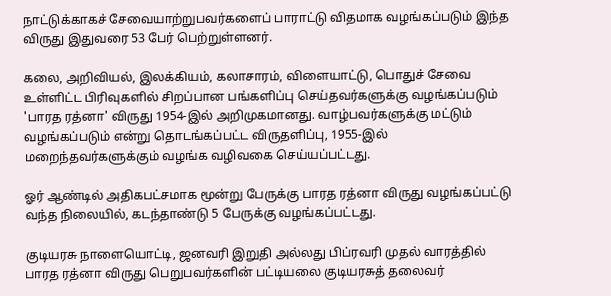நாட்டுக்காகச் சேவையாற்றுபவர்களைப் பாராட்டு விதமாக வழங்கப்படும் இந்த விருது இதுவரை 53 பேர் பெற்றுள்ளனர்.

கலை, அறிவியல், இலக்கியம், கலாசாரம், விளையாட்டு, பொதுச் சேவை உள்ளிட்ட பிரிவுகளில் சிறப்பான பங்களிப்பு செய்தவர்களுக்கு வழங்கப்படும் 'பாரத ரத்னா' விருது 1954-இல் அறிமுகமானது. வாழ்பவர்களுக்கு மட்டும் வழங்கப்படும் என்று தொடங்கப்பட்ட விருதளிப்பு, 1955-இல் மறைந்தவர்களுக்கும் வழங்க வழிவகை செய்யப்பட்டது.

ஓர் ஆண்டில் அதிகபட்சமாக மூன்று பேருக்கு பாரத ரத்னா விருது வழங்கப்பட்டு வந்த நிலையில், கடந்தாண்டு 5 பேருக்கு வழங்கப்பட்டது.

குடியரசு நாளையொட்டி, ஜனவரி இறுதி அல்லது பிப்ரவரி முதல் வாரத்தில் பாரத ரத்னா விருது பெறுபவர்களின் பட்டியலை குடியரசுத் தலைவர்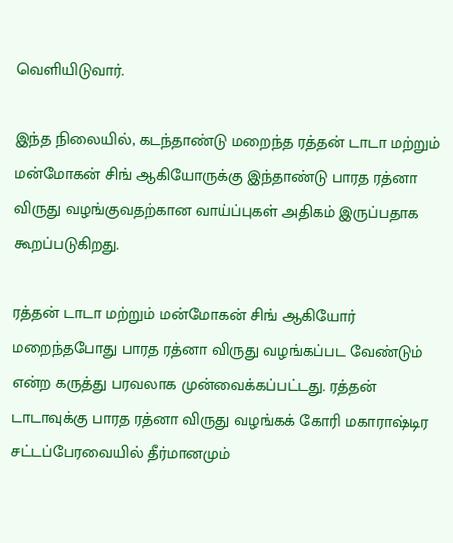வெளியிடுவார்.

இந்த நிலையில், கடந்தாண்டு மறைந்த ரத்தன் டாடா மற்றும் மன்மோகன் சிங் ஆகியோருக்கு இந்தாண்டு பாரத ரத்னா விருது வழங்குவதற்கான வாய்ப்புகள் அதிகம் இருப்பதாக கூறப்படுகிறது.

ரத்தன் டாடா மற்றும் மன்மோகன் சிங் ஆகியோர் மறைந்தபோது பாரத ரத்னா விருது வழங்கப்பட வேண்டும் என்ற கருத்து பரவலாக முன்வைக்கப்பட்டது. ரத்தன் டாடாவுக்கு பாரத ரத்னா விருது வழங்கக் கோரி மகாராஷ்டிர சட்டப்பேரவையில் தீர்மானமும்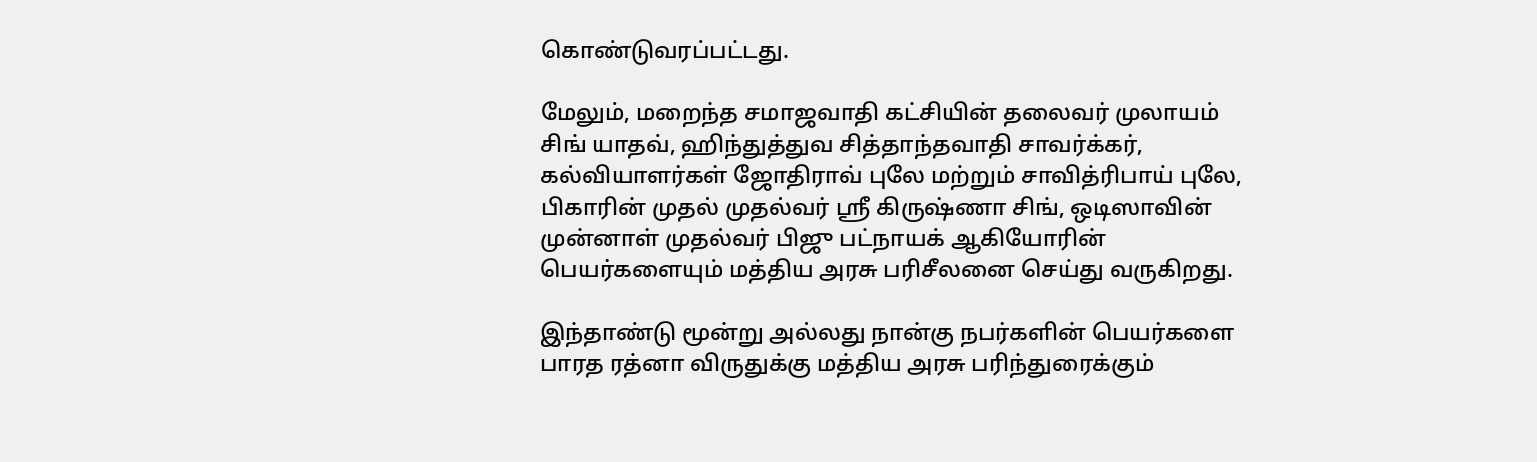கொண்டுவரப்பட்டது.

மேலும், மறைந்த சமாஜவாதி கட்சியின் தலைவர் முலாயம் சிங் யாதவ், ஹிந்துத்துவ சித்தாந்தவாதி சாவர்க்கர், கல்வியாளர்கள் ஜோதிராவ் புலே மற்றும் சாவித்ரிபாய் புலே, பிகாரின் முதல் முதல்வர் ஸ்ரீ கிருஷ்ணா சிங், ஒடிஸாவின் முன்னாள் முதல்வர் பிஜு பட்நாயக் ஆகியோரின் பெயர்களையும் மத்திய அரசு பரிசீலனை செய்து வருகிறது.

இந்தாண்டு மூன்று அல்லது நான்கு நபர்களின் பெயர்களை பாரத ரத்னா விருதுக்கு மத்திய அரசு பரிந்துரைக்கும்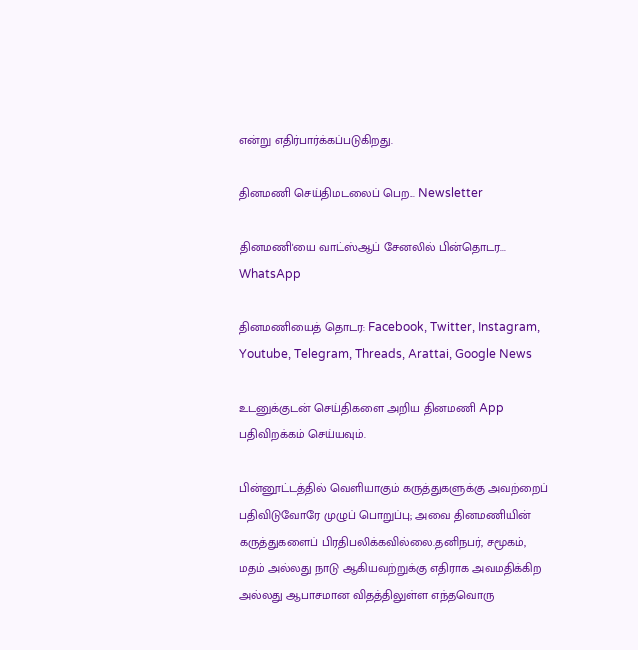என்று எதிர்பார்க்கப்படுகிறது.

தினமணி செய்திமடலைப் பெற... Newsletter

தினமணி'யை வாட்ஸ்ஆப் சேனலில் பின்தொடர... WhatsApp

தினமணியைத் தொடர: Facebook, Twitter, Instagram, Youtube, Telegram, Threads, Arattai, Google News

உடனுக்குடன் செய்திகளை அறிய தினமணி App பதிவிறக்கம் செய்யவும்.

பின்னூட்டத்தில் வெளியாகும் கருத்துகளுக்கு அவற்றைப் பதிவிடுவோரே முழுப் பொறுப்பு; அவை தினமணியின் கருத்துகளைப் பிரதிபலிக்கவில்லை.தனிநபர், சமூகம், மதம் அல்லது நாடு ஆகியவற்றுக்கு எதிராக அவமதிக்கிற அல்லது ஆபாசமான விதத்திலுள்ள எந்தவொரு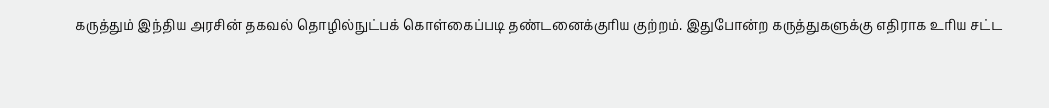கருத்தும் இந்திய அரசின் தகவல் தொழில்நுட்பக் கொள்கைப்படி தண்டனைக்குரிய குற்றம். இதுபோன்ற கருத்துகளுக்கு எதிராக உரிய சட்ட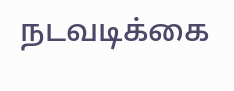நடவடிக்கை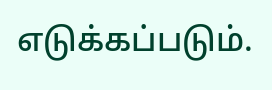எடுக்கப்படும்.